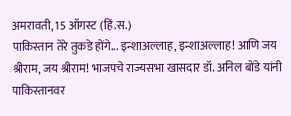अमरावती, 15 ऑगस्ट (हिं.स.)
पाकिस्तान तेरे तुकडे होंगे... इन्शाअल्लाह, इन्शाअल्लाह! आणि जय श्रीराम, जय श्रीराम! भाजपचे राज्यसभा खासदार डॉ. अनिल बोंडे यांनी पाकिस्तानवर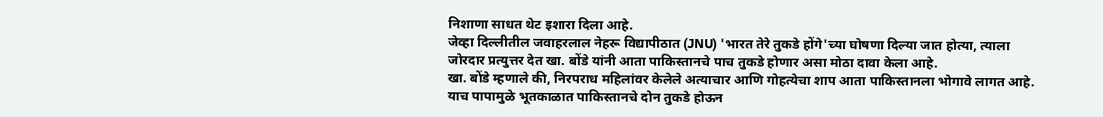निशाणा साधत थेट इशारा दिला आहे.
जेव्हा दिल्लीतील जवाहरलाल नेहरू विद्यापीठात (JNU) 'भारत तेरे तुकडे होंगे'च्या घोषणा दिल्या जात होत्या, त्याला जोरदार प्रत्युत्तर देत खा. बोंडे यांनी आता पाकिस्तानचे पाच तुकडे होणार असा मोठा दावा केला आहे.
खा. बोंडे म्हणाले की, निरपराध महिलांवर केलेले अत्याचार आणि गोहत्येचा शाप आता पाकिस्तानला भोगावे लागत आहे. याच पापामुळे भूतकाळात पाकिस्तानचे दोन तुकडे होऊन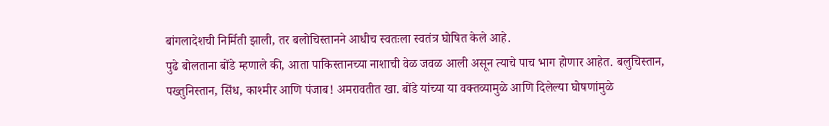बांगलादेशची निर्मिती झाली, तर बलोचिस्तानने आधीच स्वतःला स्वतंत्र घोषित केले आहे.
पुढे बोलताना बोंडे म्हणाले की, आता पाकिस्तानच्या नाशाची वेळ जवळ आली असून त्याचे पाच भाग होणार आहेत. बलुचिस्तान, पख्तुनिस्तान, सिंध, काश्मीर आणि पंजाब! अमरावतीत खा. बोंडे यांच्या या वक्तव्यामुळे आणि दिलेल्या घोषणांमुळे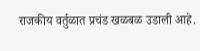राजकीय वर्तुळात प्रचंड खळबळ उडाली आहे.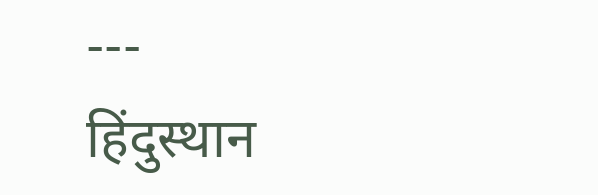---
हिंदुस्थान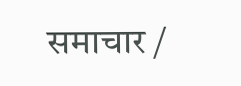समाचार /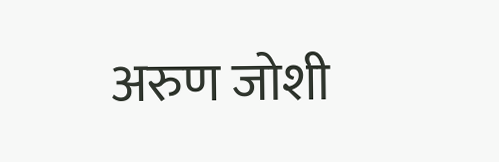अरुण जोशी